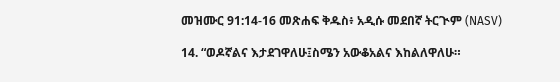መዝሙር 91:14-16 መጽሐፍ ቅዱስ፥ አዲሱ መደበኛ ትርጒም (NASV)

14. “ወዶኛልና እታደገዋለሁ፤ስሜን አውቆአልና እከልለዋለሁ።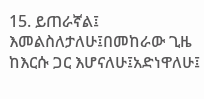15. ይጠራኛል፤ እመልስለታለሁ፤በመከራው ጊዜ ከእርሱ ጋር እሆናለሁ፤አድነዋለሁ፤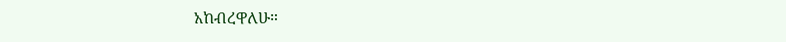አከብረዋለሁ።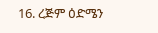16. ረጅም ዕድሜን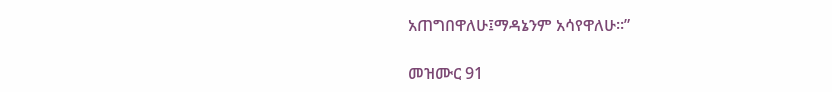አጠግበዋለሁ፤ማዳኔንም አሳየዋለሁ።”

መዝሙር 91